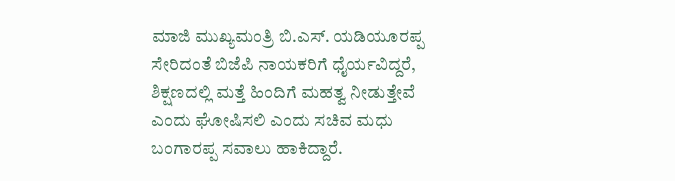ಮಾಜಿ ಮುಖ್ಯಮಂತ್ರಿ ಬಿ.ಎಸ್‌. ಯಡಿಯೂರಪ್ಪ ಸೇರಿದಂತೆ ಬಿಜೆಪಿ ನಾಯಕರಿಗೆ ಧೈರ್ಯವಿದ್ದರೆ, ಶಿಕ್ಷಣದಲ್ಲಿ ಮತ್ತೆ ಹಿಂದಿಗೆ ಮಹತ್ವ ನೀಡುತ್ತೇವೆ ಎಂದು ಘೋಷಿಸಲಿ ಎಂದು ಸಚಿವ ಮಧು ಬಂಗಾರಪ್ಪ ಸವಾಲು ಹಾಕಿದ್ದಾರೆ.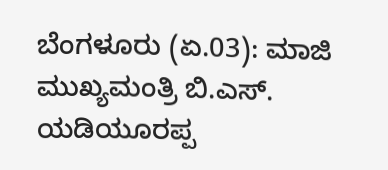ಬೆಂಗಳೂರು (ಏ.03): ಮಾಜಿ ಮುಖ್ಯಮಂತ್ರಿ ಬಿ.ಎಸ್‌. ಯಡಿಯೂರಪ್ಪ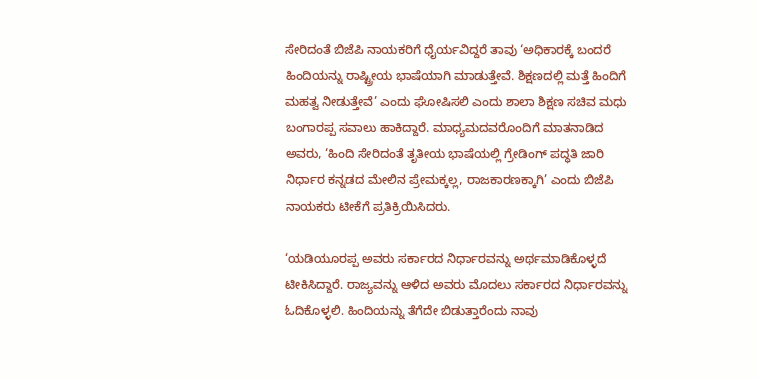ಸೇರಿದಂತೆ ಬಿಜೆಪಿ ನಾಯಕರಿಗೆ ಧೈರ್ಯವಿದ್ದರೆ ತಾವು ‘ಅಧಿಕಾರಕ್ಕೆ ಬಂದರೆ ಹಿಂದಿಯನ್ನು ರಾಷ್ಟ್ರೀಯ ಭಾಷೆಯಾಗಿ ಮಾಡುತ್ತೇವೆ. ಶಿಕ್ಷಣದಲ್ಲಿ ಮತ್ತೆ ಹಿಂದಿಗೆ ಮಹತ್ವ ನೀಡುತ್ತೇವೆ’ ಎಂದು ಘೋಷಿಸಲಿ ಎಂದು ಶಾಲಾ ಶಿಕ್ಷಣ ಸಚಿವ ಮಧು ಬಂಗಾರಪ್ಪ ಸವಾಲು ಹಾಕಿದ್ದಾರೆ. ಮಾಧ್ಯಮದವರೊಂದಿಗೆ ಮಾತನಾಡಿದ ಅವರು, ‘ಹಿಂದಿ ಸೇರಿದಂತೆ ತೃತೀಯ ಭಾಷೆಯಲ್ಲಿ ಗ್ರೇಡಿಂಗ್‌ ಪದ್ಧತಿ ಜಾರಿ ನಿರ್ಧಾರ ಕನ್ನಡದ ಮೇಲಿನ ಪ್ರೇಮಕ್ಕಲ್ಲ, ರಾಜಕಾರಣಕ್ಕಾಗಿ’ ಎಂದು ಬಿಜೆಪಿ ನಾಯಕರು ಟೀಕೆಗೆ ಪ್ರತಿಕ್ರಿಯಿಸಿದರು.

‘ಯಡಿಯೂರಪ್ಪ ಅವರು ಸರ್ಕಾರದ ನಿರ್ಧಾರವನ್ನು ಅರ್ಥಮಾಡಿಕೊಳ್ಳದೆ ಟೀಕಿಸಿದ್ದಾರೆ. ರಾಜ್ಯವನ್ನು ಆಳಿದ ಅವರು ಮೊದಲು ಸರ್ಕಾರದ ನಿರ್ಧಾರವನ್ನು ಓದಿಕೊಳ್ಳಲಿ. ಹಿಂದಿಯನ್ನು ತೆಗೆದೇ ಬಿಡುತ್ತಾರೆಂದು ನಾವು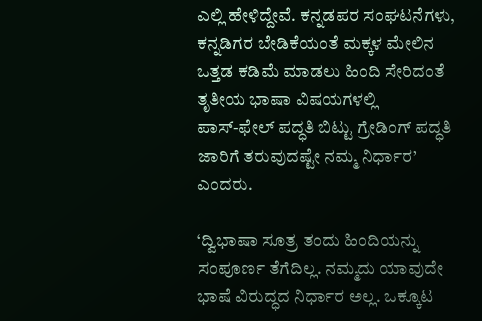ಎಲ್ಲಿ ಹೇಳಿದ್ದೇವೆ. ಕನ್ನಡಪರ ಸಂಘಟನೆಗಳು, ಕನ್ನಡಿಗರ ಬೇಡಿಕೆಯಂತೆ ಮಕ್ಕಳ ಮೇಲಿನ ಒತ್ತಡ ಕಡಿಮೆ ಮಾಡಲು ಹಿಂದಿ ಸೇರಿದಂತೆ ತೃತೀಯ ಭಾಷಾ ವಿಷಯಗಳಲ್ಲಿ ಪಾಸ್‌-ಫೇಲ್‌ ಪದ್ಧತಿ ಬಿಟ್ಟು ಗ್ರೇಡಿಂಗ್‌ ಪದ್ಧತಿ ಜಾರಿಗೆ ತರುವುದಷ್ಟೇ ನಮ್ಮ ನಿರ್ಧಾರ’ ಎಂದರು.

‘ದ್ವಿಭಾಷಾ ಸೂತ್ರ ತಂದು ಹಿಂದಿಯನ್ನು ಸಂಪೂರ್ಣ ತೆಗೆದಿಲ್ಲ. ನಮ್ಮದು ಯಾವುದೇ ಭಾಷೆ ವಿರುದ್ಧದ ನಿರ್ಧಾರ ಅಲ್ಲ. ಒಕ್ಕೂಟ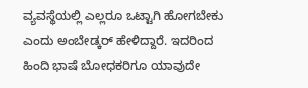ವ್ಯವಸ್ಥೆಯಲ್ಲಿ ಎಲ್ಲರೂ ಒಟ್ಟಾಗಿ ಹೋಗಬೇಕು ಎಂದು ಅಂಬೇಡ್ಕರ್‌ ಹೇಳಿದ್ದಾರೆ. ಇದರಿಂದ ಹಿಂದಿ ಭಾಷೆ ಬೋಧಕರಿಗೂ ಯಾವುದೇ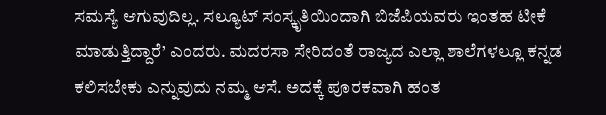ಸಮಸ್ಯೆ ಆಗುವುದಿಲ್ಲ. ಸಲ್ಯೂಟ್‌ ಸಂಸ್ಕೃತಿಯಿಂದಾಗಿ ಬಿಜೆಪಿಯವರು ಇಂತಹ ಟೀಕೆ ಮಾಡುತ್ತಿದ್ದಾರೆ’ ಎಂದರು. ಮದರಸಾ ಸೇರಿದಂತೆ ರಾಜ್ಯದ ಎಲ್ಲಾ ಶಾಲೆಗಳಲ್ಲೂ ಕನ್ನಡ ಕಲಿಸಬೇಕು ಎನ್ನುವುದು ನಮ್ಮ ಆಸೆ. ಅದಕ್ಕೆ ಪೂರಕವಾಗಿ ಹಂತ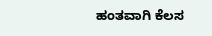ಹಂತವಾಗಿ ಕೆಲಸ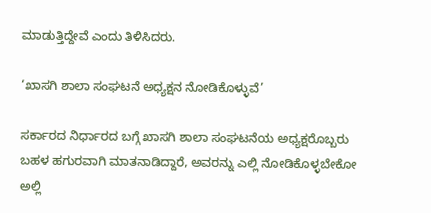ಮಾಡುತ್ತಿದ್ದೇವೆ ಎಂದು ತಿಳಿಸಿದರು.

‘ಖಾಸಗಿ ಶಾಲಾ ಸಂಘಟನೆ ಅಧ್ಯಕ್ಷನ ನೋಡಿಕೊಳ್ಳುವೆ’

ಸರ್ಕಾರದ ನಿರ್ಧಾರದ ಬಗ್ಗೆ ಖಾಸಗಿ ಶಾಲಾ ಸಂಘಟನೆಯ ಅಧ್ಯಕ್ಷರೊಬ್ಬರು ಬಹಳ ಹಗುರವಾಗಿ ಮಾತನಾಡಿದ್ದಾರೆ, ಅವರನ್ನು ಎಲ್ಲಿ ನೋಡಿಕೊಳ್ಳಬೇಕೋ ಅಲ್ಲಿ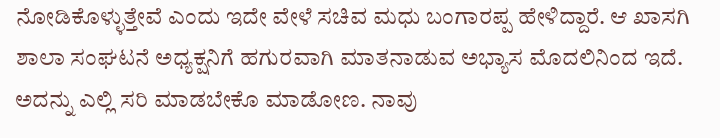ನೋಡಿಕೊಳ್ಳುತ್ತೇವೆ ಎಂದು ಇದೇ ವೇಳೆ ಸಚಿವ ಮಧು ಬಂಗಾರಪ್ಪ ಹೇಳಿದ್ದಾರೆ. ಆ ಖಾಸಗಿ ಶಾಲಾ ಸಂಘಟನೆ ಅಧ್ಯಕ್ಷನಿಗೆ ಹಗುರವಾಗಿ ಮಾತನಾಡುವ ಅಭ್ಯಾಸ ಮೊದಲಿನಿಂದ ಇದೆ. ಅದನ್ನು ಎಲ್ಲಿ ಸರಿ ಮಾಡಬೇಕೊ ಮಾಡೋಣ. ನಾವು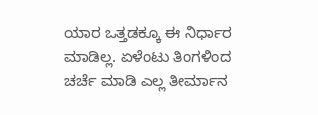ಯಾರ ಒತ್ತಡಕ್ಕೂ ಈ ನಿರ್ಧಾರ ಮಾಡಿಲ್ಲ. ಏಳೆಂಟು ತಿಂಗಳಿಂದ ಚರ್ಚೆ ಮಾಡಿ ಎಲ್ಲ ತೀರ್ಮಾನ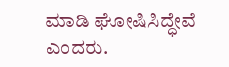ಮಾಡಿ ಘೋಷಿಸಿದ್ಧೇವೆ ಎಂದರು.